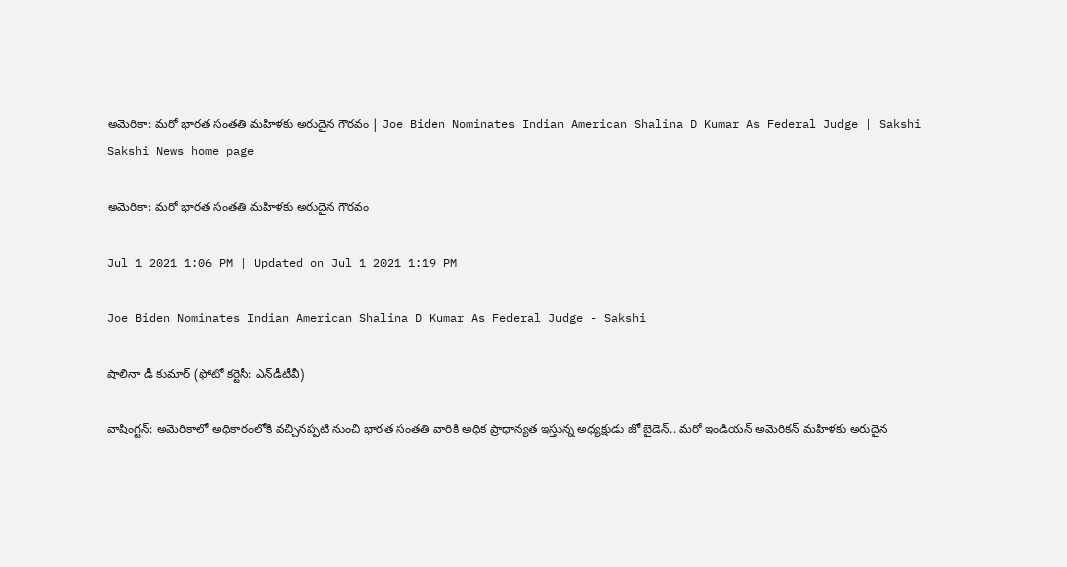అమెరికా: మరో భారత సంతతి మహిళకు అరుదైన గౌరవం | Joe Biden Nominates Indian American Shalina D Kumar As Federal Judge | Sakshi
Sakshi News home page

అమెరికా: మరో భారత సంతతి మహిళకు అరుదైన గౌరవం

Jul 1 2021 1:06 PM | Updated on Jul 1 2021 1:19 PM

Joe Biden Nominates Indian American Shalina D Kumar As Federal Judge - Sakshi

షాలినా డీ కుమార్‌ (ఫోటో కర్టెసీ: ఎన్‌డీటీవీ)

వాషింగ్టన్‌: అమెరికాలో అధికారంలోకి వచ్చినప్పటి నుంచి భారత సంతతి వారికి అధిక ప్రాధాన్యత ఇస్తున్న అధ్యక్షుడు జో బైడెన్‌.. మరో ఇండియన్‌ అమెరికన్‌ మహిళకు అరుదైన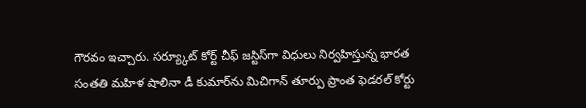గౌరవం ఇచ్చారు. సర్య్కూట్‌ కోర్ట్‌ చీఫ్‌ జస్టిస్‌గా విధులు నిర్వహిస్తున్న భారత సంతతి మహిళ షాలినా డీ కుమార్‌ను మిచిగాన్ తూర్పు ప్రాంత ఫెడరల్ కోర్టు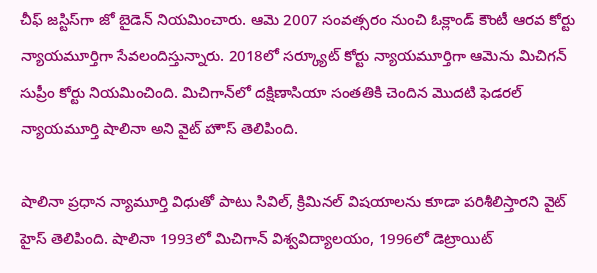చీఫ్ జస్టిస్‌గా జో బైడెన్ నియమించారు. ఆమె 2007 సంవత్సరం నుంచి ఓక్లాండ్ కౌంటీ ఆరవ కోర్టు న్యాయమూర్తిగా సేవలందిస్తున్నారు. 2018లో సర్క్యూట్ కోర్టు న్యాయమూర్తిగా ఆమెను మిచిగన్ సుప్రీం కోర్టు నియమించింది. మిచిగాన్‌లో దక్షిణాసియా సంతతికి చెందిన మొదటి ఫెడరల్ న్యాయమూర్తి షాలినా అని వైట్ హౌస్ తెలిపింది.

షాలినా ప్రధాన న్యామూర్తి విధుతో పాటు సివిల్‌, క్రిమినల్‌ విషయాలను కూడా పరిశీలిస్తారని వైట్‌ హైస్‌ తెలిపింది. షాలినా 1993లో మిచిగాన్ విశ్వవిద్యాలయం, 1996లో డెట్రాయిట్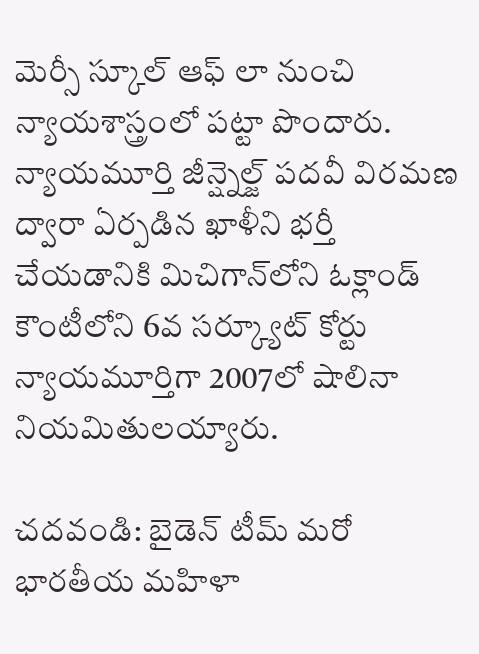మెర్సీ స్కూల్ ఆఫ్ లా నుంచి న్యాయశాస్త్రంలో పట్టా పొందారు. న్యాయమూర్తి జీన్ష్నెల్జ్ పదవీ విరమణ ద్వారా ఏర్పడిన ఖాళీని భర్తీ చేయడానికి మిచిగాన్‌లోని ఓక్లాండ్ కౌంటీలోని 6వ సర్క్యూట్ కోర్టు న్యాయమూర్తిగా 2007లో షాలినా నియమితులయ్యారు.

చదవండి: బైడెన్‌ టీమ్‌ మరో భారతీయ మహిళా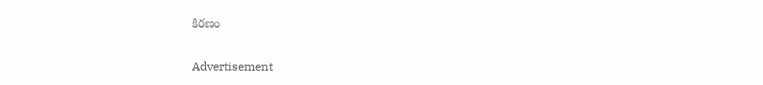కిరణం

Advertisement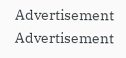Advertisement
Advertisement